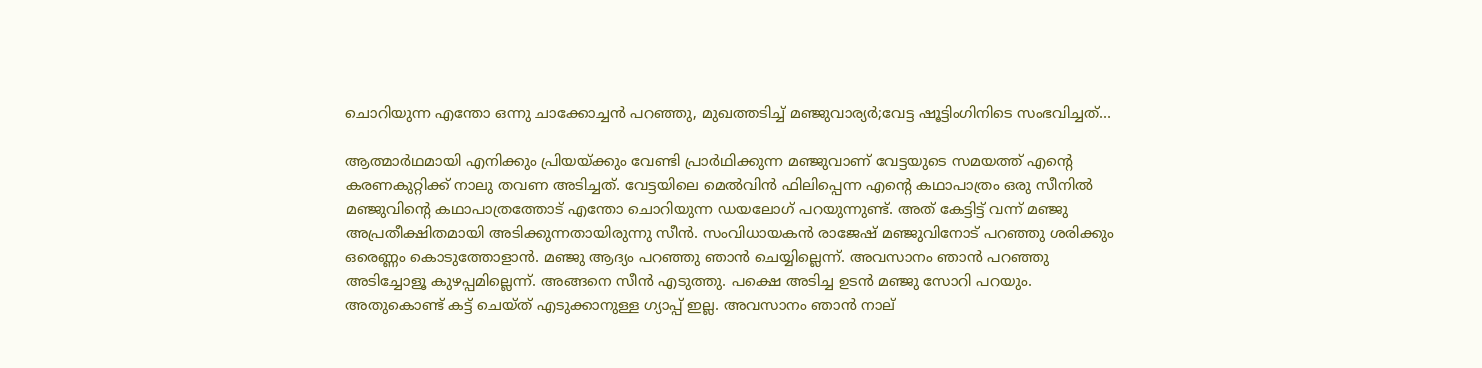ചൊറിയുന്ന എന്തോ ഒന്നു ചാക്കോച്ചൻ പറഞ്ഞു, മുഖത്തടിച്ച് മഞ്ജുവാര്യർ;വേട്ട ഷൂട്ടിംഗിനിടെ സംഭവിച്ചത്…

ആത്മാർഥമായി എനിക്കും പ്രിയയ്ക്കും വേണ്ടി പ്രാർഥിക്കുന്ന മഞ്ജുവാണ് വേട്ടയുടെ സമയത്ത് എന്‍റെ കരണകുറ്റിക്ക് നാലു തവണ അടിച്ചത്. വേട്ടയിലെ മെൽവിൻ ഫിലിപ്പെന്ന എന്‍റെ കഥാപാത്രം ഒരു സീനിൽ മഞ്ജുവിന്‍റെ കഥാപാത്രത്തോട് എന്തോ ചൊറിയുന്ന ‍ഡയലോഗ് പറയുന്നുണ്ട്. അത് കേട്ടിട്ട് വന്ന് മഞ്ജു അപ്രതീക്ഷിതമായി അടിക്കുന്നതായിരുന്നു സീൻ. സംവിധായകൻ രാജേഷ് മഞ്ജുവിനോട് പറഞ്ഞു ശരിക്കും ഒരെണ്ണം കൊടുത്തോളാൻ. മഞ്ജു ആദ്യം പറഞ്ഞു ഞാൻ ചെയ്യില്ലെന്ന്. അവസാനം ഞാൻ പറഞ്ഞു അടിച്ചോളൂ കുഴപ്പമില്ലെന്ന്. അങ്ങനെ സീൻ എടുത്തു. പക്ഷെ അടിച്ച ഉടൻ മഞ്ജു സോറി പറയും. അതുകൊണ്ട് കട്ട് ചെയ്ത് എടുക്കാനുള്ള ഗ്യാപ്പ് ഇല്ല. അവസാനം ഞാൻ നാല്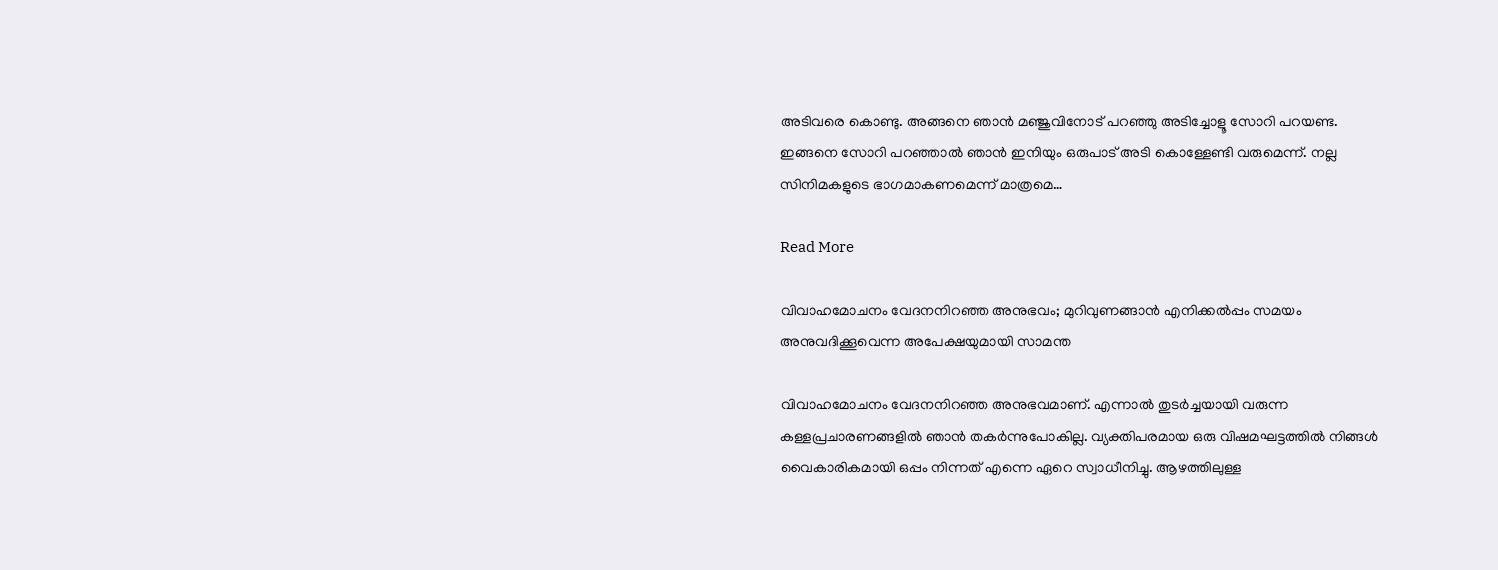അടിവരെ കൊണ്ടു. അങ്ങനെ ഞാൻ മ‍ഞ്ജുവിനോട് പറഞ്ഞു അടിച്ചോളൂ സോറി പറയണ്ട. ഇങ്ങനെ സോറി പറഞ്ഞാൽ ഞാൻ ഇനിയും ഒരുപാട് അടി കൊള്ളേണ്ടി വരുമെന്ന്. നല്ല സിനിമകളുടെ ഭാഗമാകണമെന്ന് മാത്രമെ…

Read More

വിവാഹമോചനം വേദനനിറഞ്ഞ അനുഭവം; മുറിവുണങ്ങാന്‍ എനിക്കല്‍പ്പം സമയം അനുവദിക്കൂവെന്ന അപേക്ഷയുമായി സാമന്ത

വിവാഹമോചനം വേദനനിറഞ്ഞ അനുഭവമാണ്. എന്നാല്‍ തുടര്‍ച്ചയായി വരുന്ന കള്ളപ്രചാരണങ്ങളില്‍ ഞാന്‍ തകര്‍ന്നുപോകില്ല. വ്യക്തിപരമായ ഒരു വിഷമഘട്ടത്തില്‍ നിങ്ങള്‍ വൈകാരികമായി ഒപ്പം നിന്നത് എന്നെ ഏറെ സ്വാധീനിച്ചു. ആഴത്തിലുള്ള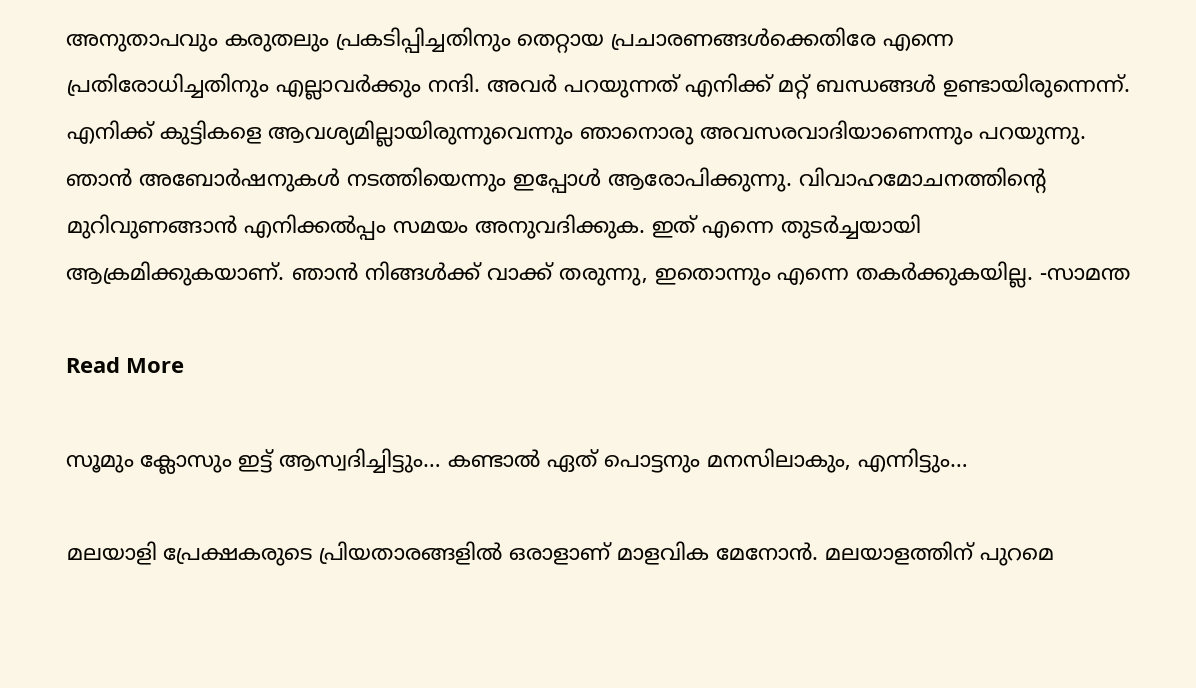അനുതാപവും കരുതലും പ്രകടിപ്പിച്ചതിനും തെറ്റായ പ്രചാരണങ്ങള്‍ക്കെതിരേ എന്നെ പ്രതിരോധിച്ചതിനും എല്ലാവര്‍ക്കും നന്ദി. അവര്‍ പറയുന്നത് എനിക്ക് മറ്റ് ബന്ധങ്ങള്‍ ഉണ്ടായിരുന്നെന്ന്. എനിക്ക് കുട്ടികളെ ആവശ്യമില്ലായിരുന്നുവെന്നും ഞാനൊരു അവസരവാദിയാണെന്നും പറയുന്നു. ഞാന്‍ അബോര്‍ഷനുകള്‍ നടത്തിയെന്നും ഇപ്പോള്‍ ആരോപിക്കുന്നു. വിവാഹമോചനത്തിന്‍റെ മുറിവുണങ്ങാന്‍ എനിക്കല്‍പ്പം സമയം അനുവദിക്കുക. ഇത് എന്നെ തുടര്‍ച്ചയായി ആക്രമിക്കുകയാണ്. ഞാന്‍ നിങ്ങള്‍ക്ക് വാക്ക് തരുന്നു, ഇതൊന്നും എന്നെ തകര്‍ക്കുകയില്ല. -സാമന്ത

Read More

സൂമും ക്ലോസും ഇട്ട് ആസ്വദിച്ചിട്ടും… കണ്ടാൽ ഏത് പൊട്ടനും മനസിലാകും, എന്നിട്ടും…

മലയാളി പ്രേക്ഷകരുടെ പ്രിയതാരങ്ങളിൽ ഒരാളാണ് മാളവിക മേനോന്‍. മലയാളത്തിന് പുറമെ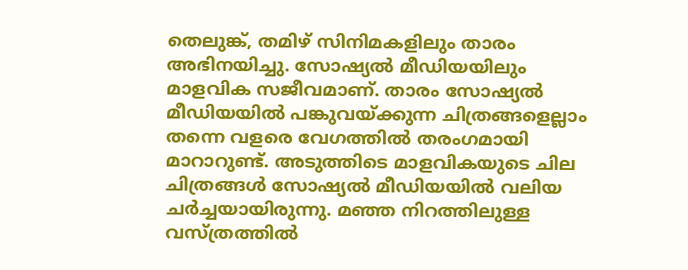തെലുങ്ക്, തമിഴ് സിനിമകളിലും താരം അഭിനയിച്ചു. സോഷ്യല്‍ മീഡിയയിലും മാളവിക സജീവമാണ്. താരം സോഷ്യൽ മീഡിയയിൽ പങ്കുവയ്ക്കുന്ന ചിത്രങ്ങളെല്ലാം തന്നെ വളരെ വേഗത്തിൽ തരംഗമായി മാറാറുണ്ട്. അടുത്തിടെ മാളവികയുടെ ചില ചിത്രങ്ങള്‍ സോഷ്യൽ മീഡിയയിൽ വലിയ ചര്‍ച്ചയായിരുന്നു. മഞ്ഞ നിറത്തിലുള്ള വസ്ത്രത്തില്‍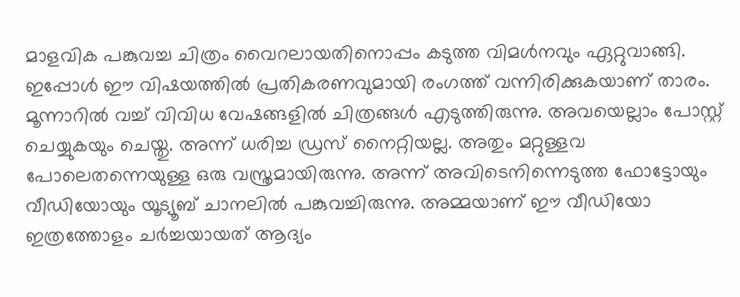മാളവിക പങ്കുവച്ച ചിത്രം വൈറലായതിനൊപ്പം കടുത്ത വിമൾനവും ഏറ്റുവാങ്ങി. ഇപ്പോൾ ഈ വിഷയത്തിൽ പ്രതികരണവുമായി രംഗത്ത് വന്നിരിക്കുകയാണ് താരം. മൂന്നാറില്‍ വച്ച് വിവിധ വേഷങ്ങളിൽ ചിത്രങ്ങള്‍ എടുത്തിരുന്നു. അവയെല്ലാം പോസ്റ്റ് ചെയ്യുകയും ചെയ്തു. അന്ന് ധരിച്ച ഡ്രസ് നൈറ്റിയല്ല. അതും മറ്റുള്ളവ പോലെതന്നെയുള്ള ഒരു വസ്ത്രമായിരുന്നു. അന്ന് അവിടെനിന്നെടുത്ത ഫോട്ടോയും വീഡിയോയും യൂട്യൂബ് ചാനലില്‍ പങ്കുവച്ചിരുന്നു. അമ്മയാണ് ഈ വീഡിയോ ഇത്രത്തോളം ചര്‍ച്ചയായത് ആദ്യം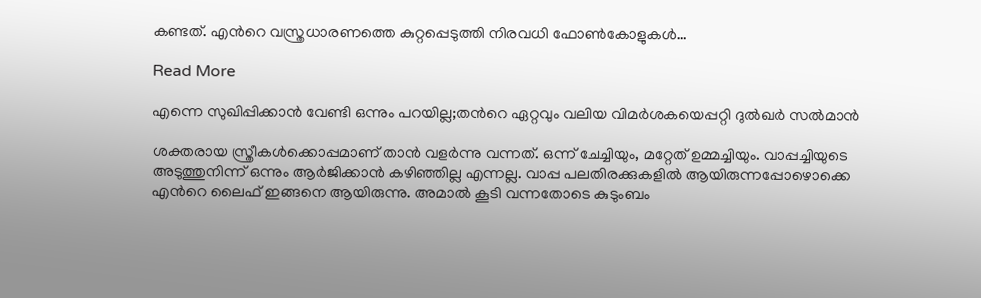കണ്ടത്. എന്‍റെ വസ്ത്രധാരണത്തെ കുറ്റപ്പെടുത്തി നിരവധി ഫോണ്‍കോളുകള്‍…

Read More

എന്നെ സുഖിപ്പിക്കാൻ വേണ്ടി ഒന്നും പറയില്ല;തന്‍റെ ഏറ്റവും വലിയ വിമർശകയെപ്പറ്റി ദുൽഖർ സൽമാൻ

ശക്തരായ സ്ത്രീകൾക്കൊപ്പമാണ് താൻ വളർന്നു വന്നത്. ഒന്ന് ചേച്ചിയും, മറ്റേത് ഉമ്മച്ചിയും. വാപ്പച്ചിയുടെ അടുത്തുനിന്ന് ഒന്നും ആർജിക്കാൻ കഴിഞ്ഞില്ല എന്നല്ല. വാപ്പ പലതിരക്കുകളിൽ ആയിരുന്നപ്പോഴൊക്കെ എന്‍റെ ലൈഫ് ഇങ്ങനെ ആയിരുന്നു. അമാൽ കൂടി വന്നതോടെ കുടുംബം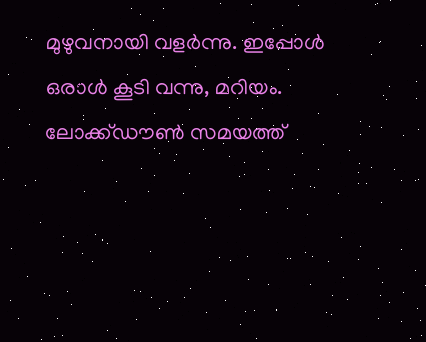മുഴുവനായി വളർന്നു. ഇപ്പോൾ ഒരാൾ കൂടി വന്നു, മറിയം. ലോക്ക്ഡൗൺ സമയത്ത്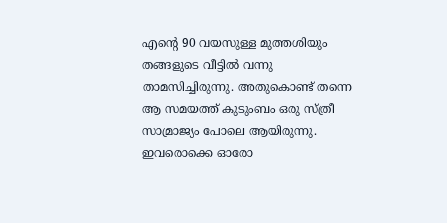എന്‍റെ 90 വയസുള്ള മുത്തശിയും തങ്ങളുടെ വീട്ടിൽ വന്നു താമസിച്ചിരുന്നു. അതുകൊണ്ട് തന്നെ ആ സമയത്ത് കുടുംബം ഒരു സ്ത്രീ സാമ്രാജ്യം പോലെ ആയിരുന്നു. ഇവരൊക്കെ ഓരോ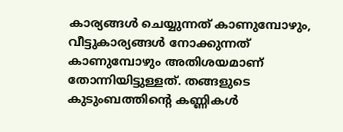കാര്യങ്ങൾ ചെയ്യുന്നത് കാണുമ്പോഴും, വീട്ടുകാര്യങ്ങൾ നോക്കുന്നത് കാണുമ്പോഴും അതിശയമാണ് തോന്നിയിട്ടുള്ളത്. തങ്ങളുടെ കുടുംബത്തിന്‍റെ കണ്ണികൾ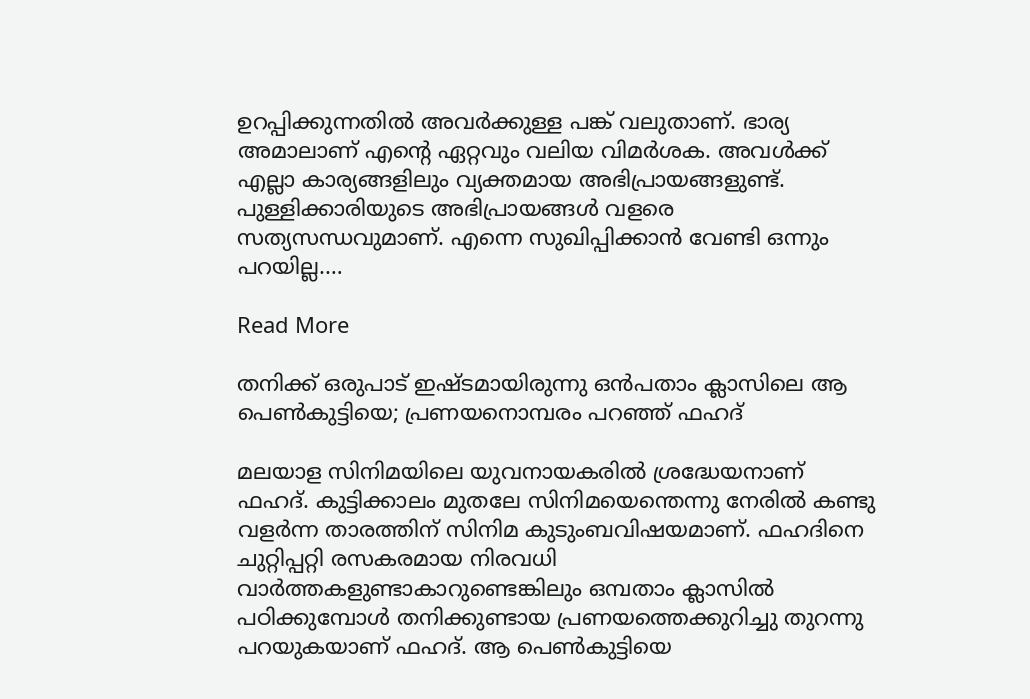ഉറപ്പിക്കുന്നതിൽ അവർക്കുള്ള പങ്ക് വലുതാണ്. ഭാര്യ അമാലാണ് എന്‍റെ ഏറ്റവും വലിയ വിമർശക. അവൾക്ക് എല്ലാ കാര്യങ്ങളിലും വ്യക്തമായ അഭിപ്രായങ്ങളുണ്ട്. പുള്ളിക്കാരിയുടെ അഭിപ്രായങ്ങൾ വളരെ സത്യസന്ധവുമാണ്. എന്നെ സുഖിപ്പിക്കാൻ വേണ്ടി ഒന്നും പറയില്ല.…

Read More

തനിക്ക് ഒരുപാട് ഇഷ്ടമായിരുന്നു ഒൻപതാം ക്ലാസിലെ ആ പെൺകുട്ടിയെ; പ്രണയനൊമ്പരം പറഞ്ഞ് ഫഹദ്

മലയാള സിനിമയിലെ യുവനായകരില്‍ ശ്രദ്ധേയനാണ് ഫഹദ്. കുട്ടിക്കാലം മുതലേ സിനിമയെന്തെന്നു നേരില്‍ കണ്ടു വളര്‍ന്ന താരത്തിന് സിനിമ കുടുംബവിഷയമാണ്. ഫഹദിനെ ചുറ്റിപ്പറ്റി രസകരമായ നിരവധി വാര്‍ത്തകളുണ്ടാകാറുണ്ടെങ്കിലും ഒമ്പതാം ക്ലാസില്‍ പഠിക്കുമ്പോള്‍ തനിക്കുണ്ടായ പ്രണയത്തെക്കുറിച്ചു തുറന്നു പറയുകയാണ് ഫഹദ്. ആ പെണ്‍കുട്ടിയെ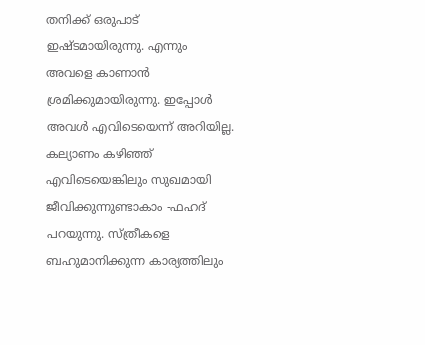തനിക്ക് ഒരുപാട് ഇഷ്ടമായിരുന്നു. എന്നും അവളെ കാണാന്‍ ശ്രമിക്കുമായിരുന്നു. ഇപ്പോള്‍ അവള്‍ എവിടെയെന്ന് അറിയില്ല. കല്യാണം കഴിഞ്ഞ് എവിടെയെങ്കിലും സുഖമായി ജീവിക്കുന്നുണ്ടാകാം -ഫഹദ് പറ‍യുന്നു. സ്ത്രീകളെ ബഹുമാനിക്കുന്ന കാര്യത്തിലും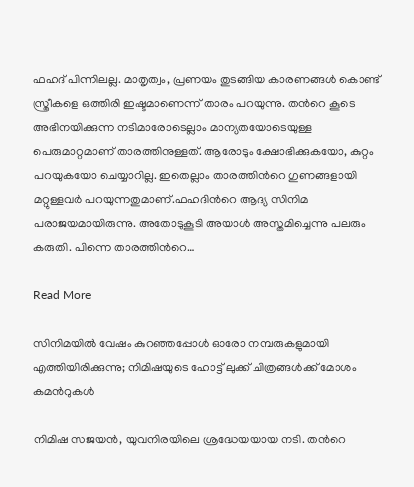ഫഹദ് പിന്നിലല്ല. മാതൃത്വം, പ്രണയം തുടങ്ങിയ കാരണങ്ങള്‍ കൊണ്ട് സ്ത്രീകളെ ഒത്തിരി ഇഷ്ടമാണെന്ന് താരം പറയുന്നു. തന്‍റെ കൂടെ അഭിനയിക്കുന്ന നടിമാരോടെല്ലാം മാന്യതയോടെയുള്ള പെരുമാറ്റമാണ് താരത്തിനുള്ളത്. ആരോടും ക്ഷോഭിക്കുകയോ, കുറ്റം പറയുകയോ ചെയ്യാറില്ല. ഇതെല്ലാം താരത്തിന്‍റെ ഗുണങ്ങളായി മറ്റുള്ളവര്‍ പറയുന്നതുമാണ്.ഫഹദിന്‍റെ ആദ്യ സിനിമ പരാജയമായിരുന്നു. അതോടുകൂടി അയാള്‍ അസ്തമിച്ചെന്നു പലരും കരുതി. പിന്നെ താരത്തിന്‍റെ…

Read More

സിനിമയില്‍ വേഷം കുറഞ്ഞപ്പോള്‍ ഓരോ നമ്പരുകളുമായി എത്തിയിരിക്കുന്നു; നിമിഷയുടെ ഹോട്ട് ലുക്ക് ചിത്രങ്ങൾക്ക് മോശം കമന്‍റുകൾ

നിമിഷ സജയന്‍, യുവനിരയിലെ ശ്രദ്ധേയയായ നടി. തന്‍റെ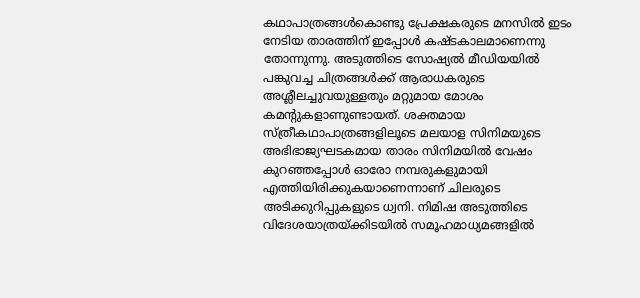കഥാപാത്രങ്ങള്‍കൊണ്ടു പ്രേക്ഷകരുടെ മനസില്‍ ഇടം നേടിയ താരത്തിന് ഇപ്പോള്‍ കഷ്ടകാലമാണെന്നു തോന്നുന്നു. അടുത്തിടെ സോഷ്യല്‍ മീഡിയയില്‍ പങ്കുവച്ച ചിത്രങ്ങള്‍ക്ക് ആരാധകരുടെ അശ്ലീലച്ചുവയുള്ളതും മറ്റുമായ മോശം കമന്‍റുകളാണുണ്ടായത്. ശക്തമായ സ്ത്രീകഥാപാത്രങ്ങളിലൂടെ മലയാള സിനിമയുടെ അഭിഭാജ്യഘടകമായ താരം സിനിമയില്‍ വേഷം കുറഞ്ഞപ്പോള്‍ ഓരോ നമ്പരുകളുമായി എത്തിയിരിക്കുകയാണെന്നാണ് ചിലരുടെ അടിക്കുറിപ്പുകളുടെ ധ്വനി. നിമിഷ അടുത്തിടെ വിദേശയാത്രയ്ക്കിടയില്‍ സമൂഹമാധ്യമങ്ങളില്‍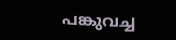പങ്കുവച്ച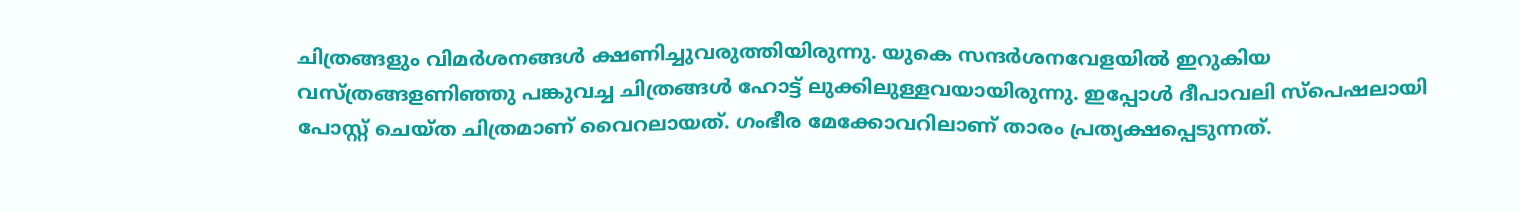ചിത്രങ്ങളും വിമര്‍ശനങ്ങള്‍ ക്ഷണിച്ചുവരുത്തിയിരുന്നു. യുകെ സന്ദര്‍ശനവേളയില്‍ ഇറുകിയ വസ്ത്രങ്ങളണിഞ്ഞു പങ്കുവച്ച ചിത്രങ്ങള്‍ ഹോട്ട് ലുക്കിലുള്ളവയായിരുന്നു. ഇപ്പോള്‍ ദീപാവലി സ്‌പെഷലായി പോസ്റ്റ് ചെയ്ത ചിത്രമാണ് വൈറലായത്. ഗംഭീര മേക്കോവറിലാണ് താരം പ്രത്യക്ഷപ്പെടുന്നത്.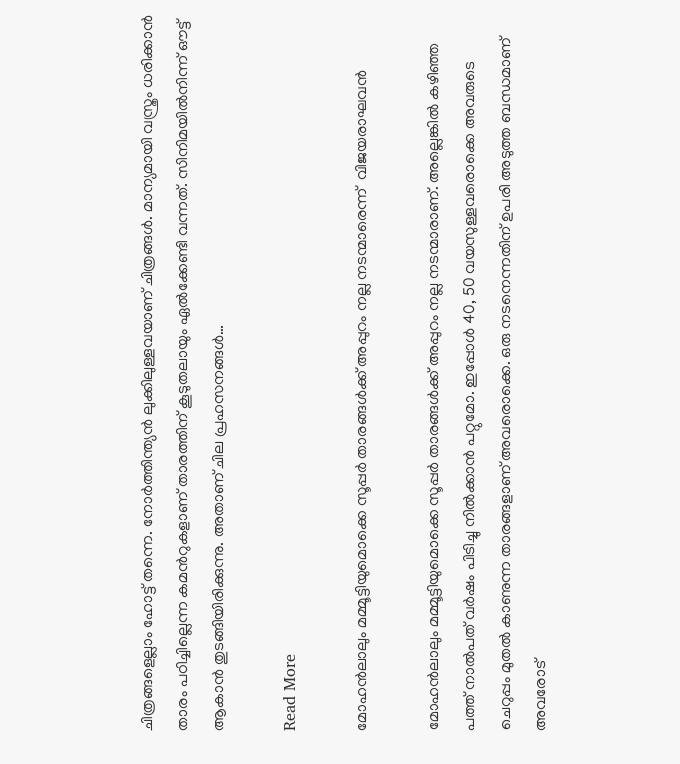ചിത്രങ്ങളെല്ലാം ഹോട്ട് തന്നെ. നോര്‍ത്തിന്ത്യന്‍ ലുക്കിലുള്ളവയാണ് ചിത്രങ്ങള്‍. മാന്യമായി വസ്ത്രം ധരിക്കാന്‍ താരം പഠിച്ചില്ലെന്ന കമന്‍റുകളാണ് താരത്തിന് കൂടുതലായും ഏല്‍ക്കേണ്ടി വന്നത്. സിനിമയില്‍നിന്ന് ഔട്ട് ആകാന്‍ തുടങ്ങിയിരിക്കുന്നു. അതാണ് ചില പ്രഹസനങ്ങള്‍…

Read More

മോഹൻലാലും മമ്മൂട്ടിയുമൊക്കെ സൂപ്പർ താരങ്ങൾക്ക് അപ്പുറം നല്ല നടന്മാരെന്ന്  വിജയരാഘവൻ

മോഹൻലാലും മമ്മൂട്ടിയുമൊക്കെ സൂപ്പർ താരങ്ങൾക്ക് അപ്പുറം നല്ല നടന്മാരാണ്. അല്ലെങ്കിൽ കഴിഞ്ഞ പത്ത് നാൽപത് വർഷം പിടിച്ചു നിൽക്കാൻ പറ്റുമോ. ഇപ്പോൾ 40, 50 വയസുള്ളവരൊക്കെ അവരുടെ ചെറുപ്പം മുതൽ കാണുന്ന താരങ്ങളാണ് അവരൊക്കെ. ഒരു നടനെന്നതിന് ഉപരി അടുത്ത ബന്ധമാണ് അവരോട്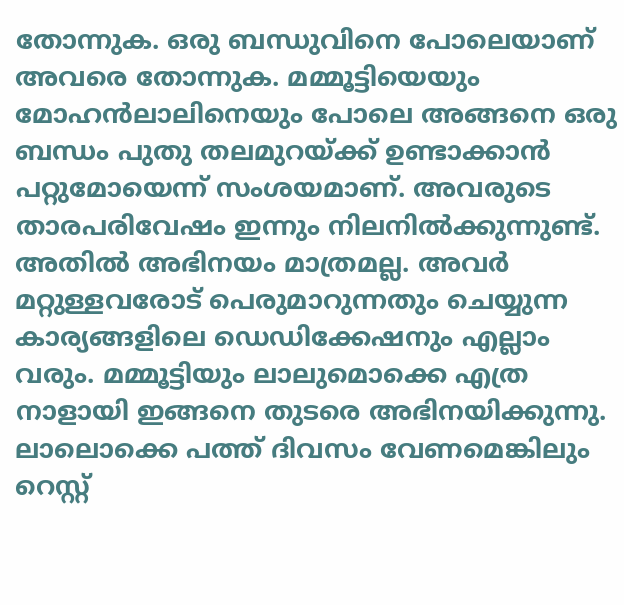തോന്നുക. ഒരു ബന്ധുവിനെ പോലെയാണ് അവരെ തോന്നുക. മമ്മൂട്ടിയെയും മോഹൻലാലിനെയും പോലെ അങ്ങനെ ഒരു ബന്ധം പുതു തലമുറയ്ക്ക് ഉണ്ടാക്കാൻ പറ്റുമോയെന്ന് സംശയമാണ്. അവരുടെ താരപരിവേഷം ഇന്നും നിലനിൽക്കുന്നുണ്ട്. അതിൽ അഭിനയം മാത്രമല്ല. അവർ മറ്റുള്ളവരോട് പെരുമാറുന്നതും ചെയ്യുന്ന കാര്യങ്ങളിലെ ഡെഡിക്കേഷനും എല്ലാം വരും. മമ്മൂട്ടിയും ലാലുമൊക്കെ എത്ര നാളായി ഇങ്ങനെ തുടരെ അഭിനയിക്കുന്നു. ലാലൊക്കെ പത്ത് ദിവസം വേണമെങ്കിലും റെസ്റ്റ്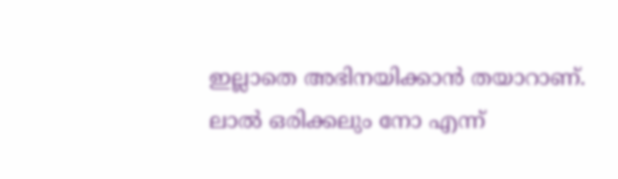ഇല്ലാതെ അഭിനയിക്കാൻ തയാറാണ്. ലാൽ ഒരിക്കലും നോ എന്ന്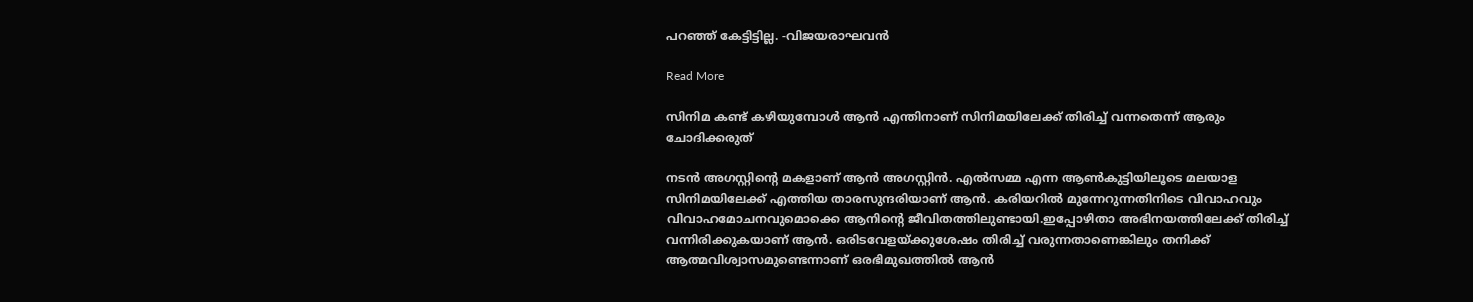പറഞ്ഞ് കേട്ടിട്ടില്ല. -വിജയരാഘവൻ

Read More

സിനിമ കണ്ട് കഴിയുമ്പോള്‍ ആൻ എന്തിനാണ് സിനിമയിലേക്ക് തിരിച്ച് വന്നതെന്ന് ആരും ചോദിക്കരുത്

നടൻ അഗസ്റ്റിന്‍റെ മകളാണ് ആൻ അഗസ്റ്റിൻ. എല്‍സമ്മ എന്ന ആണ്‍കുട്ടിയിലൂടെ മലയാള സിനിമയിലേക്ക് എത്തിയ താരസുന്ദരിയാണ് ആന്‍. കരിയറിൽ മുന്നേറുന്നതിനിടെ വിവാഹവും വിവാഹമോചനവുമൊക്കെ ആനിന്‍റെ ജീവിതത്തിലുണ്ടായി.ഇപ്പോഴിതാ അഭിനയത്തിലേക്ക് തിരിച്ച് വന്നിരിക്കുകയാണ് ആന്‍. ഒരിടവേളയ്ക്കുശേഷം തിരിച്ച് വരുന്നതാണെങ്കിലും തനിക്ക് ആത്മവിശ്വാസമുണ്ടെന്നാണ് ഒരഭിമുഖത്തിൽ ആന്‍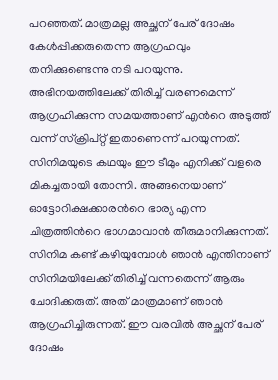പറഞ്ഞത്. മാത്രമല്ല അച്ഛന് പേര് ദോഷം കേള്‍പ്പിക്കരുതെന്ന ആഗ്രഹവും തനിക്കുണ്ടെന്നു നടി പറയുന്നു. അഭിനയത്തിലേക്ക് തിരിച്ച് വരണമെന്ന് ആഗ്രഹിക്കുന്ന സമയത്താണ് എന്‍റെ അടുത്ത് വന്ന് സ്‌ക്രിപ്റ്റ് ഇതാണെന്ന് പറയുന്നത്. സിനിമയുടെ കഥയും ഈ ടീമും എനിക്ക് വളരെ മികച്ചതായി തോന്നി. അങ്ങനെയാണ് ഓട്ടോറിക്ഷക്കാരന്‍റെ ഭാര്യ എന്ന ചിത്രത്തിന്‍റെ ഭാഗമാവാന്‍ തീരുമാനിക്കുന്നത്. സിനിമ കണ്ട് കഴിയുമ്പോള്‍ ഞാന്‍ എന്തിനാണ് സിനിമയിലേക്ക് തിരിച്ച് വന്നതെന്ന് ആരും ചോദിക്കരുത്. അത് മാത്രമാണ് ഞാന്‍ ആഗ്രഹിച്ചിരുന്നത്. ഈ വരവില്‍ അച്ഛന് പേര് ദോഷം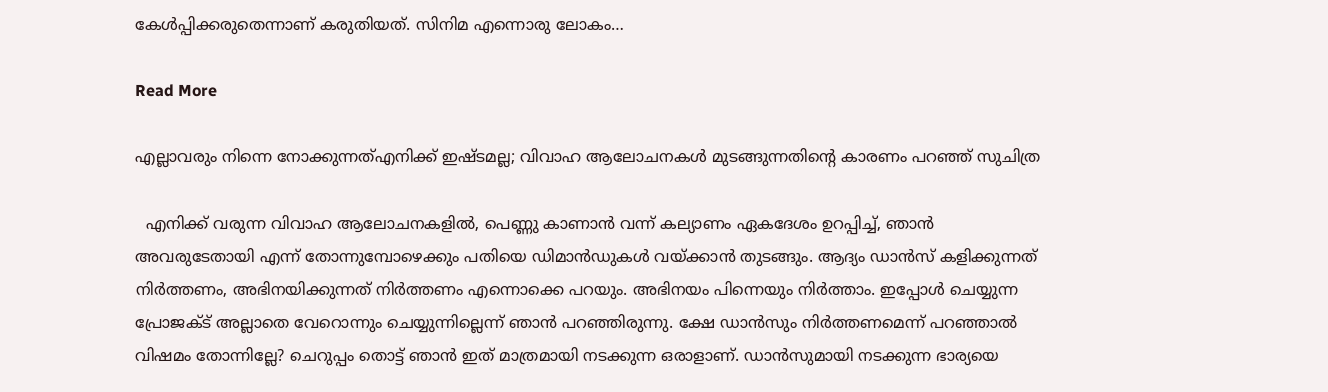കേള്‍പ്പിക്കരുതെന്നാണ് കരുതിയത്. സിനിമ എന്നൊരു ലോകം…

Read More

എല്ലാവരും നിന്നെ നോക്കുന്നത്എനിക്ക് ഇഷ്ടമല്ല; വിവാഹ ആലോചനകൾ മുടങ്ങുന്നതിന്‍റെ കാരണം പറഞ്ഞ് സുചിത്ര

  എനിക്ക് വരുന്ന വിവാഹ ആലോചനകളില്‍, പെണ്ണു കാണാന്‍ വന്ന് കല്യാണം ഏകദേശം ഉറപ്പിച്ച്, ഞാന്‍ അവരുടേതായി എന്ന് തോന്നുമ്പോഴെക്കും പതിയെ ഡിമാൻഡുകള്‍ വയ്ക്കാന്‍ തുടങ്ങും. ആദ്യം ഡാന്‍സ് കളിക്കുന്നത് നിര്‍ത്തണം, അഭിനയിക്കുന്നത് നിര്‍ത്തണം എന്നൊക്കെ പറയും. അഭിനയം പിന്നെയും നിര്‍ത്താം. ഇപ്പോള്‍ ചെയ്യുന്ന പ്രോജക്ട് അല്ലാതെ വേറൊന്നും ചെയ്യുന്നില്ലെന്ന് ഞാന്‍ പറഞ്ഞിരുന്നു. ക്ഷേ ഡാന്‍സും നിര്‍ത്തണമെന്ന് പറഞ്ഞാല്‍ വിഷമം തോന്നില്ലേ? ചെറുപ്പം തൊട്ട് ഞാന്‍ ഇത് മാത്രമായി നടക്കുന്ന ഒരാളാണ്. ഡാന്‍സുമായി നടക്കുന്ന ഭാര്യയെ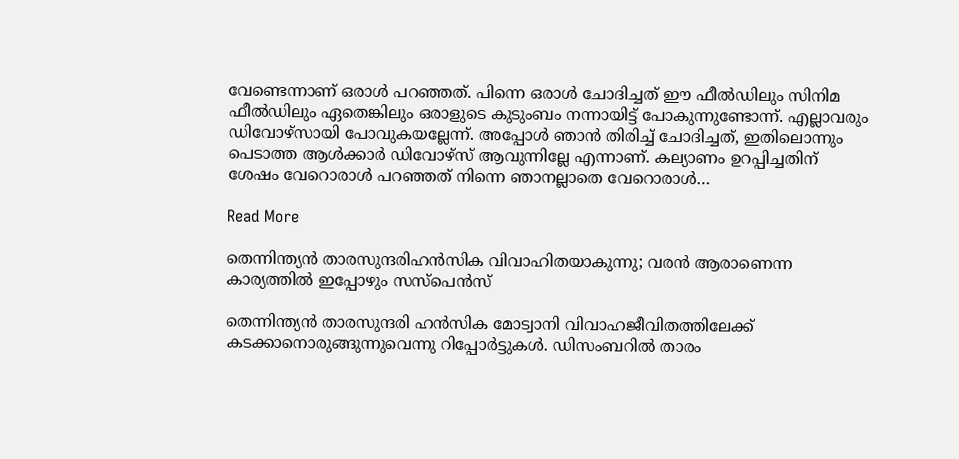വേണ്ടെന്നാണ് ഒരാള്‍ പറഞ്ഞത്. പിന്നെ ഒരാള്‍ ചോദിച്ചത് ഈ ഫീല്‍ഡിലും സിനിമ ഫീല്‍ഡിലും ഏതെങ്കിലും ഒരാളുടെ കുടുംബം നന്നായിട്ട് പോകുന്നുണ്ടോന്ന്. എല്ലാവരും ഡിവോഴ്‌സായി പോവുകയല്ലേന്ന്. അപ്പോള്‍ ഞാന്‍ തിരിച്ച് ചോദിച്ചത്, ഇതിലൊന്നും പെടാത്ത ആള്‍ക്കാര്‍ ഡിവോഴ്സ് ആവുന്നില്ലേ എന്നാണ്. കല്യാണം ഉറപ്പിച്ചതിന് ശേഷം വേറൊരാള്‍ പറഞ്ഞത് നിന്നെ ഞാനല്ലാതെ വേറൊരാള്‍…

Read More

തെന്നിന്ത്യന്‍ താരസുന്ദരിഹൻസിക വിവാഹിതയാകുന്നു; വരന്‍ ആരാണെന്ന കാര്യത്തില്‍ ഇപ്പോഴും സസ്‌പെന്‍സ്

തെന്നിന്ത്യന്‍ താരസുന്ദരി ഹന്‍സിക മോട്വാനി വിവാഹജീവിതത്തിലേക്ക് കടക്കാനൊരുങ്ങുന്നുവെന്നു റിപ്പോർട്ടുകൾ. ഡിസംബറില്‍ താരം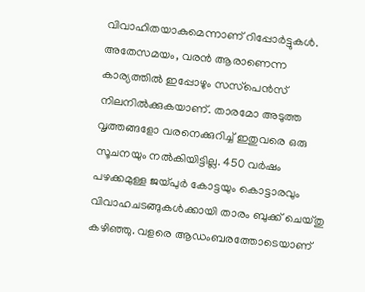വിവാഹിതയാകുമെന്നാണ് റിപ്പോര്‍ട്ടുകള്‍. അതേസമയം, വരന്‍ ആരാണെന്ന കാര്യത്തില്‍ ഇപ്പോഴും സസ്‌പെന്‍സ് നിലനില്‍ക്കുകയാണ്. താരമോ അടുത്ത വൃത്തങ്ങളോ വരനെക്കുറിച്ച് ഇതുവരെ ഒരു സൂചനയും നല്‍കിയിട്ടില്ല. 450 വര്‍ഷം പഴക്കമുള്ള ജയ്പുര്‍ കോട്ടയും കൊട്ടാരവും വിവാഹചടങ്ങുകള്‍ക്കായി താരം ബുക്ക് ചെയ്തു കഴിഞ്ഞു. വളരെ ആഡംബരത്തോടെയാണ്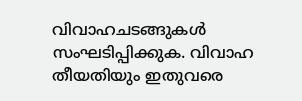വിവാഹചടങ്ങുകള്‍ സംഘടിപ്പിക്കുക. വിവാഹ തീയതിയും ഇതുവരെ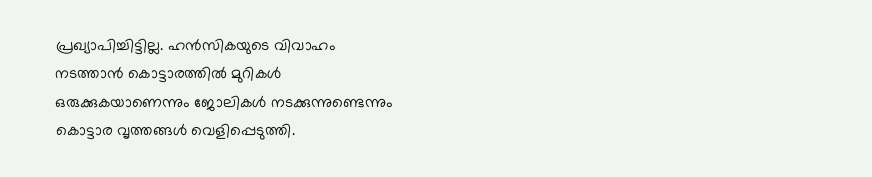പ്രഖ്യാപിച്ചിട്ടില്ല. ഹന്‍സികയുടെ വിവാഹം നടത്താന്‍ കൊട്ടാരത്തില്‍ മുറികള്‍ ഒരുക്കുകയാണെന്നും ജോലികള്‍ നടക്കുന്നുണ്ടെന്നും കൊട്ടാര വൃത്തങ്ങള്‍ വെളിപ്പെടുത്തി.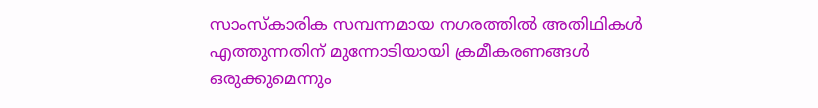സാംസ്‌കാരിക സമ്പന്നമായ നഗരത്തില്‍ അതിഥികള്‍ എത്തുന്നതിന് മുന്നോടിയായി ക്രമീകരണങ്ങൾ ഒരുക്കുമെന്നും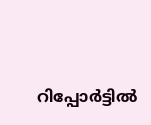റിപ്പോർട്ടിൽ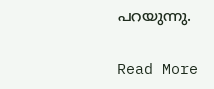പറയുന്നു.

Read More